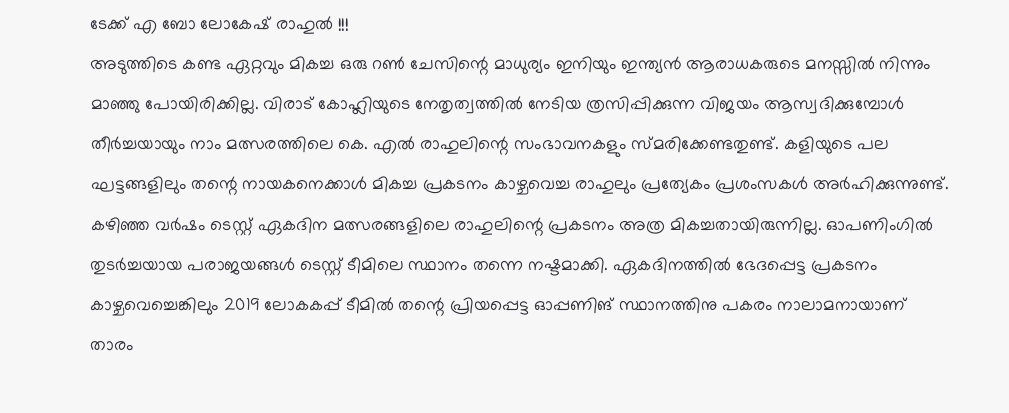ടേക്ക് എ ബോ ലോകേഷ് രാഹുൽ !!!
അടുത്തിടെ കണ്ട ഏറ്റവും മികച്ച ഒരു റൺ ചേസിന്റെ മാധുര്യം ഇനിയും ഇന്ത്യൻ ആരാധകരുടെ മനസ്സിൽ നിന്നും മാഞ്ഞു പോയിരിക്കില്ല. വിരാട് കോഹ്ലിയുടെ നേതൃത്വത്തിൽ നേടിയ ത്രസിപ്പിക്കുന്ന വിജയം ആസ്വദിക്കുമ്പോൾ തീർച്ചയായും നാം മത്സരത്തിലെ കെ. എൽ രാഹുലിന്റെ സംഭാവനകളും സ്മരിക്കേണ്ടതുണ്ട്. കളിയുടെ പല ഘട്ടങ്ങളിലും തന്റെ നായകനെക്കാൾ മികച്ച പ്രകടനം കാഴ്ചവെച്ച രാഹുലും പ്രത്യേകം പ്രശംസകൾ അർഹിക്കുന്നുണ്ട്.
കഴിഞ്ഞ വർഷം ടെസ്റ്റ് ഏകദിന മത്സരങ്ങളിലെ രാഹുലിന്റെ പ്രകടനം അത്ര മികച്ചതായിരുന്നില്ല. ഓപണിംഗിൽ തുടർച്ചയായ പരാജയങ്ങൾ ടെസ്റ്റ് ടീമിലെ സ്ഥാനം തന്നെ നഷ്ടമാക്കി. ഏകദിനത്തിൽ ഭേദപ്പെട്ട പ്രകടനം കാഴ്ചവെച്ചെങ്കിലും 2019 ലോകകപ്പ് ടീമിൽ തന്റെ പ്രിയപ്പെട്ട ഓപ്പണിങ് സ്ഥാനത്തിനു പകരം നാലാമനായാണ് താരം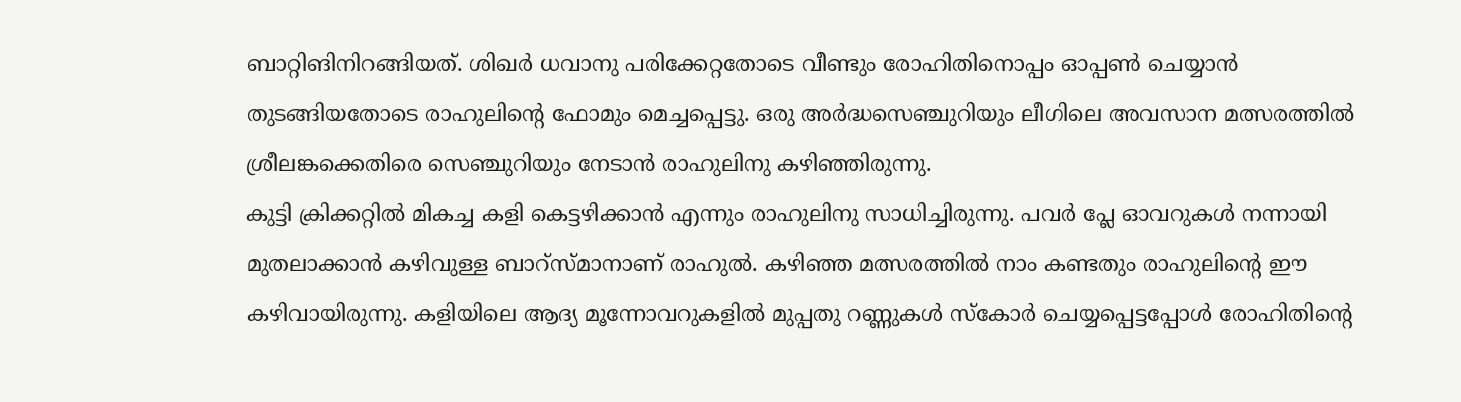ബാറ്റിങിനിറങ്ങിയത്. ശിഖർ ധവാനു പരിക്കേറ്റതോടെ വീണ്ടും രോഹിതിനൊപ്പം ഓപ്പൺ ചെയ്യാൻ തുടങ്ങിയതോടെ രാഹുലിന്റെ ഫോമും മെച്ചപ്പെട്ടു. ഒരു അർദ്ധസെഞ്ചുറിയും ലീഗിലെ അവസാന മത്സരത്തിൽ ശ്രീലങ്കക്കെതിരെ സെഞ്ചുറിയും നേടാൻ രാഹുലിനു കഴിഞ്ഞിരുന്നു.
കുട്ടി ക്രിക്കറ്റിൽ മികച്ച കളി കെട്ടഴിക്കാൻ എന്നും രാഹുലിനു സാധിച്ചിരുന്നു. പവർ പ്ലേ ഓവറുകൾ നന്നായി മുതലാക്കാൻ കഴിവുള്ള ബാറ്സ്മാനാണ് രാഹുൽ. കഴിഞ്ഞ മത്സരത്തിൽ നാം കണ്ടതും രാഹുലിന്റെ ഈ കഴിവായിരുന്നു. കളിയിലെ ആദ്യ മൂന്നോവറുകളിൽ മുപ്പതു റണ്ണുകൾ സ്കോർ ചെയ്യപ്പെട്ടപ്പോൾ രോഹിതിന്റെ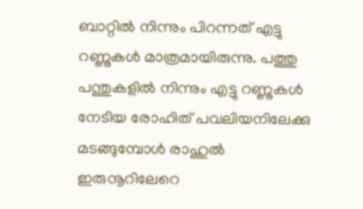ബാറ്റിൽ നിന്നും പിറന്നത് എട്ടു റണ്ണുകൾ മാത്രമായിരുന്നു. പത്തു പന്തുകളിൽ നിന്നും എട്ടു റണ്ണുകൾ നേടിയ രോഹിത് പവലിയനിലേക്കു മടങ്ങുമ്പോൾ രാഹുൽ ഇരുനൂറിലേറെ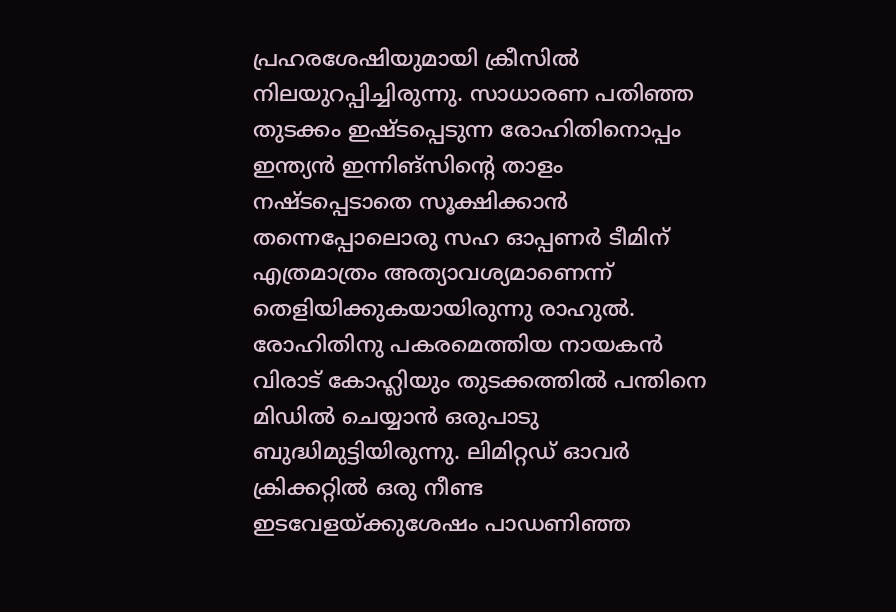പ്രഹരശേഷിയുമായി ക്രീസിൽ നിലയുറപ്പിച്ചിരുന്നു. സാധാരണ പതിഞ്ഞ തുടക്കം ഇഷ്ടപ്പെടുന്ന രോഹിതിനൊപ്പം ഇന്ത്യൻ ഇന്നിങ്സിന്റെ താളം നഷ്ടപ്പെടാതെ സൂക്ഷിക്കാൻ തന്നെപ്പോലൊരു സഹ ഓപ്പണർ ടീമിന് എത്രമാത്രം അത്യാവശ്യമാണെന്ന് തെളിയിക്കുകയായിരുന്നു രാഹുൽ.
രോഹിതിനു പകരമെത്തിയ നായകൻ വിരാട് കോഹ്ലിയും തുടക്കത്തിൽ പന്തിനെ മിഡിൽ ചെയ്യാൻ ഒരുപാടു ബുദ്ധിമുട്ടിയിരുന്നു. ലിമിറ്റഡ് ഓവർ ക്രിക്കറ്റിൽ ഒരു നീണ്ട ഇടവേളയ്ക്കുശേഷം പാഡണിഞ്ഞ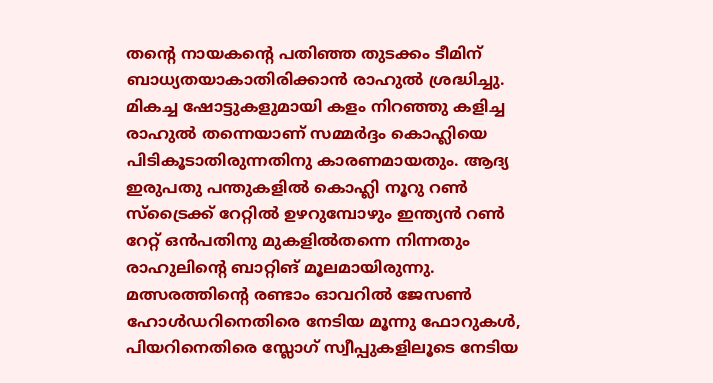തന്റെ നായകന്റെ പതിഞ്ഞ തുടക്കം ടീമിന് ബാധ്യതയാകാതിരിക്കാൻ രാഹുൽ ശ്രദ്ധിച്ചു. മികച്ച ഷോട്ടുകളുമായി കളം നിറഞ്ഞു കളിച്ച രാഹുൽ തന്നെയാണ് സമ്മർദ്ദം കൊഹ്ലിയെ പിടികൂടാതിരുന്നതിനു കാരണമായതും. ആദ്യ ഇരുപതു പന്തുകളിൽ കൊഹ്ലി നൂറു റൺ സ്ട്രൈക്ക് റേറ്റിൽ ഉഴറുമ്പോഴും ഇന്ത്യൻ റൺ റേറ്റ് ഒൻപതിനു മുകളിൽതന്നെ നിന്നതും രാഹുലിന്റെ ബാറ്റിങ് മൂലമായിരുന്നു.
മത്സരത്തിന്റെ രണ്ടാം ഓവറിൽ ജേസൺ ഹോൾഡറിനെതിരെ നേടിയ മൂന്നു ഫോറുകൾ, പിയറിനെതിരെ സ്ലോഗ് സ്വീപ്പുകളിലൂടെ നേടിയ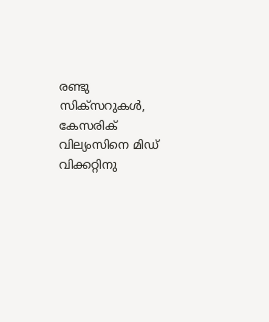രണ്ടു സിക്സറുകൾ, കേസരിക് വില്യംസിനെ മിഡ് വിക്കറ്റിനു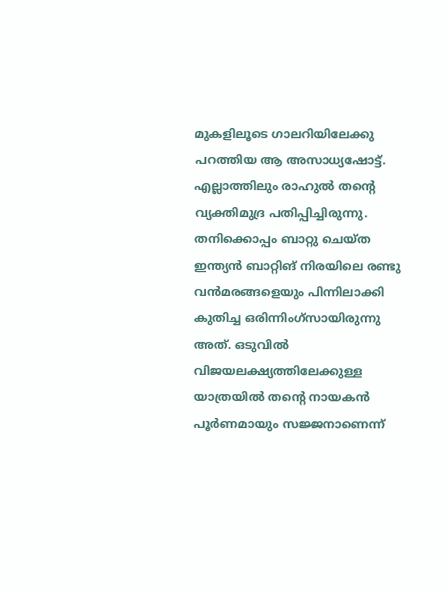മുകളിലൂടെ ഗാലറിയിലേക്കു പറത്തിയ ആ അസാധ്യഷോട്ട്. എല്ലാത്തിലും രാഹുൽ തന്റെ വ്യക്തിമുദ്ര പതിപ്പിച്ചിരുന്നു. തനിക്കൊപ്പം ബാറ്റു ചെയ്ത ഇന്ത്യൻ ബാറ്റിങ് നിരയിലെ രണ്ടു വൻമരങ്ങളെയും പിന്നിലാക്കി കുതിച്ച ഒരിന്നിംഗ്സായിരുന്നു അത്. ഒടുവിൽ വിജയലക്ഷ്യത്തിലേക്കുള്ള യാത്രയിൽ തന്റെ നായകൻ പൂർണമായും സജ്ജനാണെന്ന്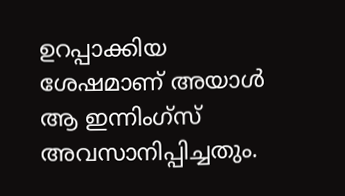ഉറപ്പാക്കിയ ശേഷമാണ് അയാൾ ആ ഇന്നിംഗ്സ് അവസാനിപ്പിച്ചതും.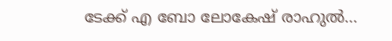ടേക്ക് എ ബോ ലോകേഷ് രാഹുൽ…